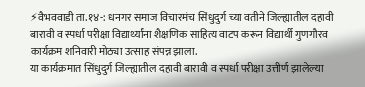⚡वैभववाडी ता.१४-: धनगर समाज विचारमंच सिंधुदुर्ग च्या वतीने जिल्ह्यातील दहावी बारावी व स्पर्धा परीक्षा विद्यार्थ्यांना शैक्षणिक साहित्य वाटप करून विद्यार्थी गुणगौरव कार्यक्रम शनिवारी मोठ्या उत्साह संपन्न झाला.
या कार्यक्रमात सिंधुदुर्ग जिल्ह्यातील दहावी बारावी व स्पर्धा परीक्षा उत्तीर्ण झालेल्या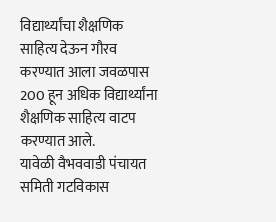विद्यार्थ्यांचा शैक्षणिक साहित्य देऊन गौरव करण्यात आला जवळपास 200 हून अधिक विद्यार्थ्यांना शैक्षणिक साहित्य वाटप करण्यात आले.
यावेळी वैभववाडी पंचायत समिती गटविकास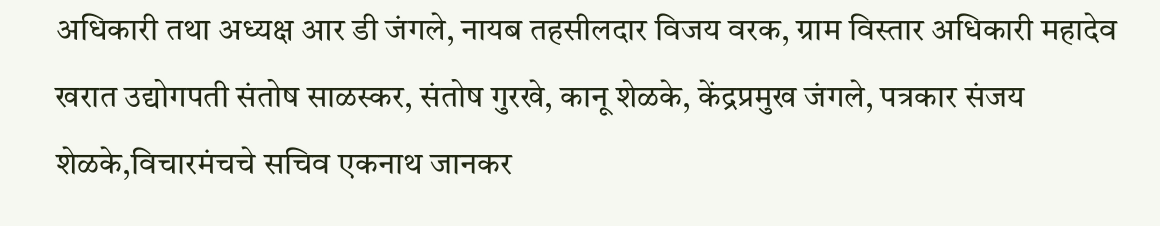अधिकारी तथा अध्यक्ष आर डी जंगले, नायब तहसीलदार विजय वरक, ग्राम विस्तार अधिकारी महादेव खरात उद्योगपती संतोष साळस्कर, संतोष गुरखे, कानू शेळके, केंद्रप्रमुख जंगले, पत्रकार संजय शेळके,विचारमंचचे सचिव एकनाथ जानकर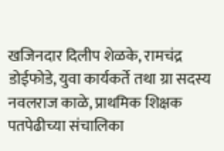खजिनदार दिलीप शेळके, रामचंद्र डोईफोडे, युवा कार्यकर्ते तथा ग्रा सदस्य नवलराज काळे, प्राथमिक शिक्षक पतपेढीच्या संचालिका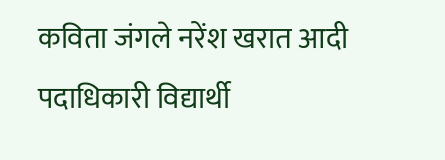कविता जंगले नरेंश खरात आदी पदाधिकारी विद्यार्थी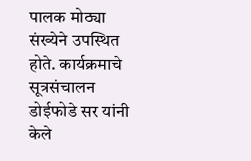पालक मोठ्या संख्येने उपस्थित होते. कार्यक्रमाचे सूत्रसंचालन डोईफोडे सर यांनी केले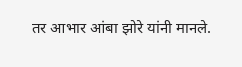तर आभार आंबा झोरे यांनी मानले.